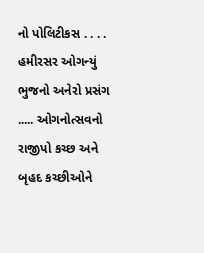નો પોલિટીકસ . . . . હમીરસર ઓગન્યું ભુજનો અનેરો પ્રસંગ ..... ઓગનોત્સવનો રાજીપો કચ્છ અને બૃહદ કચ્છીઓને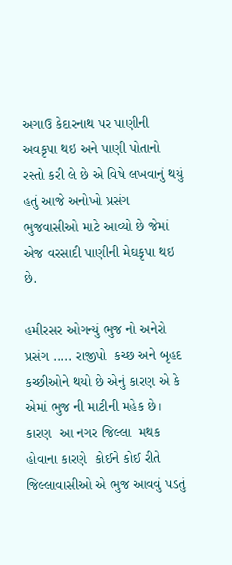અગાઉ કેદારનાથ પર પાણીની અવકૃપા થઇ અને પાણી પોતાનો રસ્તો કરી લે છે એ વિષે લખવાનું થયું હતું આજે અનોખો પ્રસંગ ભુજવાસીઓ માટે આવ્યો છે જેમાં એજ વરસાદી પાણીની મેઘકૃપા થઇ છે.

હમીરસર ઓગન્યું ભુજ નો અનેરો પ્રસંગ ..... રાજીપો  કચ્છ અને બૃહદ કચ્છીઓને થયો છે એનું કારણ એ કે એમાં ભુજ ની માટીની મહેક છે। કારણ  આ નગર જિલ્લા  મથક હોવાના કારણે  કોઈને કોઈ રીતે જિલ્લાવાસીઓ એ ભુજ આવવું પડતું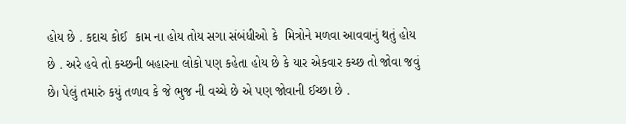હોય છે . કદાચ કોઈ  કામ ના હોય તોય સગા સંબંધીઓ કે  મિત્રોને મળવા આવવાનું થતું હોય છે . અરે હવે તો કચ્છની બહારના લોકો પણ કહેતા હોય છે કે યાર એકવાર કચ્છ તો જોવા જવું છે। પેલું તમારું કયું તળાવ કે જે ભુજ ની વચ્ચે છે એ પણ જોવાની ઈચ્છા છે .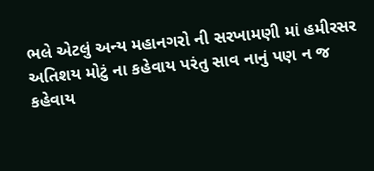ભલે એટલું અન્ય મહાનગરો ની સરખામણી માં હમીરસર અતિશય મોટું ના કહેવાય પરંતુ સાવ નાનું પણ ન જ કહેવાય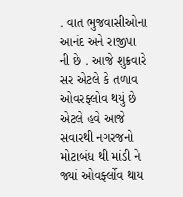. વાત ભુજવાસીઓના આનંદ અને રાજીપા ની છે . આજે શુક્રવારે સર એટલે કે તળાવ ઓવરફ્લોવ થયું છે એટલે હવે આજે  સવારથી નગરજનો મોટાબંધ થી માંડી ને જ્યાં ઓવર્ફ્લોવ થાય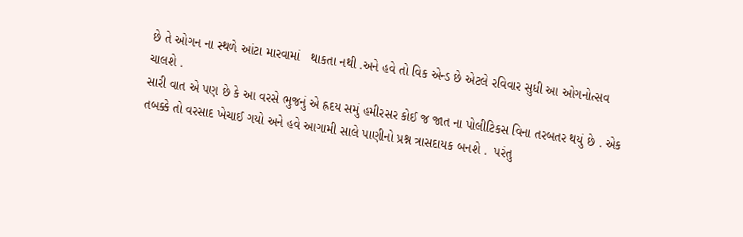છે તે ઓગન ના સ્થળે આંટા મારવામાં   થાકતા નથી .અને હવે તો વિક એન્ડ છે એટલે રવિવાર સુધી આ ઓગનોત્સવ ચાલશે .
સારી વાત એ પણ છે કે આ વરસે ભુજનું એ હ્રદય સમું હમીરસર કોઈ જ જાત ના પોલીટિકસ વિના તરબતર થયું છે . એક તબક્કે તો વરસાદ ખેચાઈ ગયો અને હવે આગામી સાલે પાણીનો પ્રશ્ન ત્રાસદાયક બનશે .  પરંતુ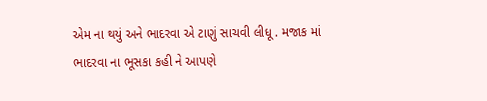એમ ના થયું અને ભાદરવા એ ટાણું સાચવી લીધૂ . મજાક માં ભાદરવા ના ભૂસકા કહી ને આપણે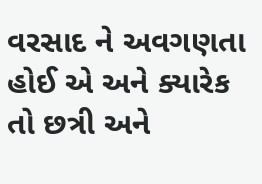વરસાદ ને અવગણતા હોઈ એ અને ક્યારેક તો છત્રી અને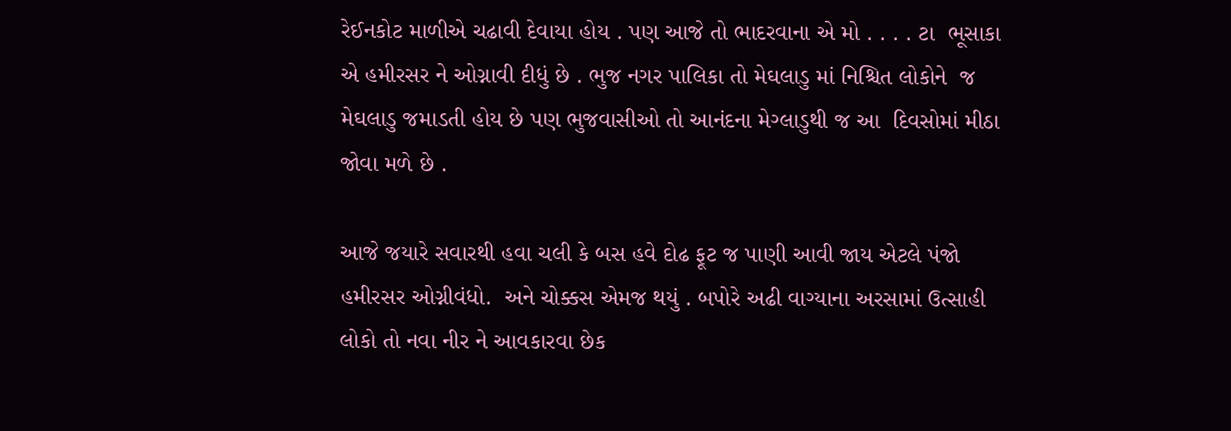રેઈનકોટ માળીએ ચઢાવી દેવાયા હોય . પણ આજે તો ભાદરવાના એ મો . . . . ટા  ભૂસાકા એ હમીરસર ને ઓગ્નાવી દીધું છે . ભુજ નગર પાલિકા તો મેઘલાડુ માં નિશ્ચિત લોકોને  જ મેઘલાડુ જમાડતી હોય છે પણ ભુજવાસીઓ તો આનંદના મેગ્લાડુથી જ આ  દિવસોમાં મીઠા જોવા મળે છે .

આજે જયારે સવારથી હવા ચલી કે બસ હવે દોઢ ફૂટ જ પાણી આવી જાય એટલે પંજો હમીરસર ઓગ્નીવંધો.  અને ચોક્કસ એમજ થયું . બપોરે અઢી વાગ્યાના અરસામાં ઉત્સાહી લોકો તો નવા નીર ને આવકારવા છેક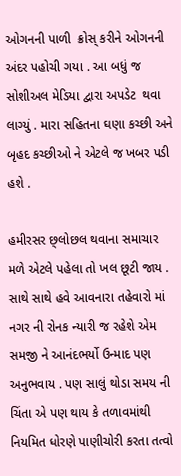ઓગનની પાળી  ક્રોસ્ કરીને ઓગનની અંદર પહોચી ગયા . આ બધું જ સોશીઅલ મેડિયા દ્વારા અપડેટ  થવા લાગ્યું . મારા સહિતના ઘણા કચ્છી અને બૃહદ કચ્છીઓ ને એટલે જ ખબર પડી હશે .

હમીરસર છ્લોછલ થવાના સમાચાર મળે એટલે પહેલા તો ખલ છૂટી જાય . સાથે સાથે હવે આવનારા તહેવારો માં નગર ની રોનક ન્યારી જ રહેશે એમ સમજી ને આનંદભર્યો ઉન્માદ પણ અનુભવાય . પણ સાલું થોડા સમય ની ચિંતા એ પણ થાય કે તળાવમાંથી નિયમિત ધોરણે પાણીચોરી કરતા તત્વો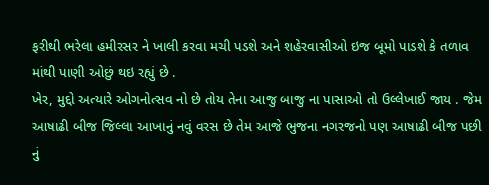ફરીથી ભરેલા હમીરસર ને ખાલી કરવા મચી પડશે અને શહેરવાસીઓ ઇજ બૂમો પાડશે કે તળાવ માંથી પાણી ઓછું થઇ રહ્યું છે .
ખેર, મુદ્દો અત્યારે ઓગનોત્સવ નો છે તોય તેના આજુ બાજુ ના પાસાઓ તો ઉલ્લેખાઈ જાય . જેમ આષાઢી બીજ જિલ્લા આખાનું નવું વરસ છે તેમ આજે ભુજના નગરજનો પણ આષાઢી બીજ પછી નું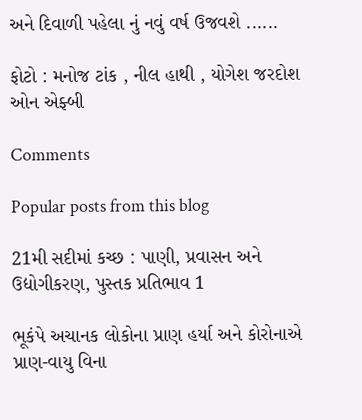અને દિવાળી પહેલા નું નવું વર્ષ ઉજવશે ......

ફોટો : મનોજ ટાંક , નીલ હાથી , યોગેશ જરદોશ ઓન એફ્બી

Comments

Popular posts from this blog

21મી સદીમાં કચ્છ : પાણી, પ્રવાસન અને ઉદ્યોગીકરણ, પુસ્તક પ્રતિભાવ 1

ભૂકંપે અચાનક લોકોના પ્રાણ હર્યા અને કોરોનાએ પ્રાણ-વાયુ વિના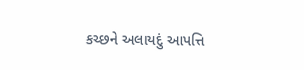કચ્છને અલાયદું આપત્તિ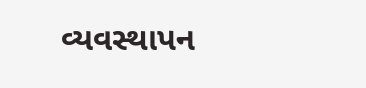વ્યવસ્થાપન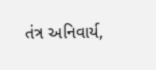તંત્ર અનિવાર્ય,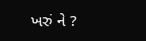ખરું ને ?